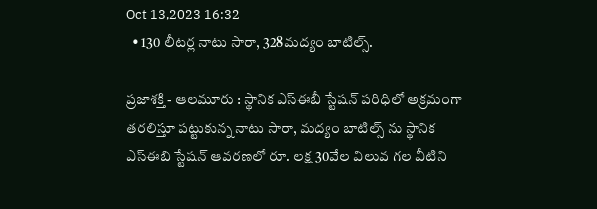Oct 13,2023 16:32
  • 130 లీటర్ల నాటు సారా, 328మద్యం బాటిల్స్.

ప్రజాశక్తి - ఆలమూరు : స్థానిక ఎస్ఈబీ స్టేషన్ పరిధిలో అక్రమంగా తరలిస్తూ పట్టుకున్న నాటు సారా, మద్యం బాటిల్స్ ను స్థానిక ఎస్ఈబి స్టేషన్ ఆవరణలో రూ. లక్ష 30వేల విలువ గల వీటిని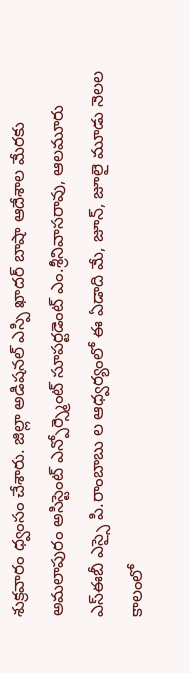శుక్రవారం ధ్వంసం చేశారు. జిల్లా అడిషనల్ ఎస్పి ఖాదర్ బాషా ఆదేశాల మేరకు అమలాపురం అసిస్టెంట్ ఎన్పోర్స్మెంట్ సూపర్టడెంట్ ఎం.శ్రీనివాసరావు, ఆలమూరు ఎస్ఈబీ ఎస్సై పి.రాంబాబు ల ఆధ్వర్యంలో ఈ ఏడాది మే, జూన్, జూలై మూడు నెలల కాలంలో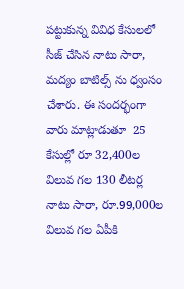పట్టుకున్న వివిధ కేసులలో సీజ్ చేసిన నాటు సారా, మద్యం బాటిల్స్ ను ధ్వంసం చేశారు. ఈ సందర్భంగా వారు మాట్లాడుతూ  25 కేసుల్లో రూ 32,400ల విలువ గల 130 లీటర్ల నాటు సారా, రూ.99,000ల విలువ గల ఏపీకి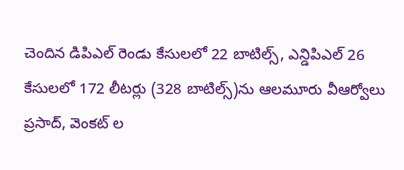చెందిన డిపిఎల్ రెండు కేసులలో 22 బాటిల్స్, ఎన్డిపిఎల్ 26 కేసులలో 172 లీటర్లు (328 బాటిల్స్)ను ఆలమూరు వీఆర్వోలు ప్రసాద్, వెంకట్ ల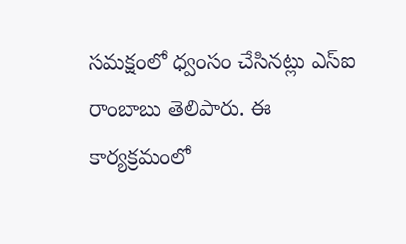సమక్షంలో ధ్వంసం చేసినట్లు ఎస్ఐ రాంబాబు తెలిపారు. ఈ కార్యక్రమంలో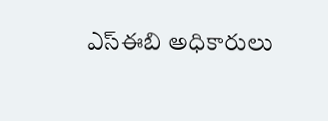ఎస్ఈబి అధికారులు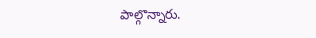పాల్గొన్నారు.